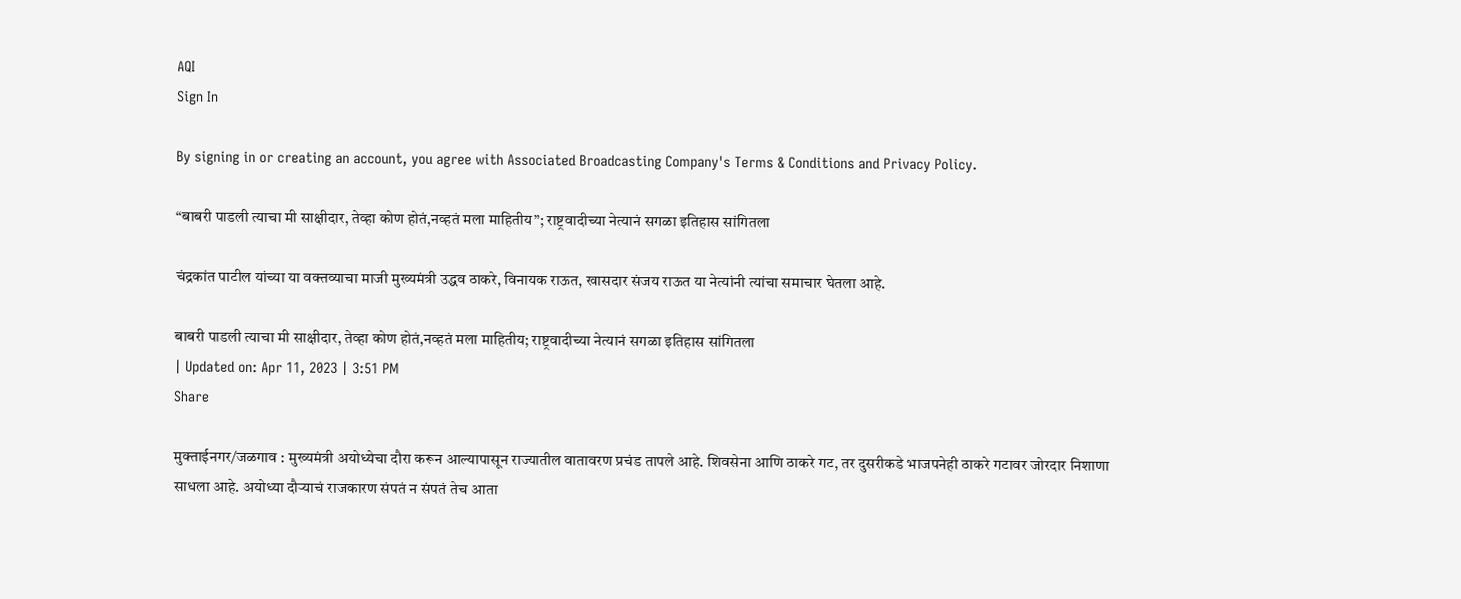AQI
Sign In

By signing in or creating an account, you agree with Associated Broadcasting Company's Terms & Conditions and Privacy Policy.

“बाबरी पाडली त्याचा मी साक्षीदार, तेव्हा कोण होतं,नव्हतं मला माहितीय”; राष्ट्रवादीच्या नेत्यानं सगळा इतिहास सांगितला

चंद्रकांत पाटील यांच्या या वक्तव्याचा माजी मुख्यमंत्री उद्धव ठाकरे, विनायक राऊत, खासदार संजय राऊत या नेत्यांनी त्यांचा समाचार घेतला आहे.

बाबरी पाडली त्याचा मी साक्षीदार, तेव्हा कोण होतं,नव्हतं मला माहितीय; राष्ट्रवादीच्या नेत्यानं सगळा इतिहास सांगितला
| Updated on: Apr 11, 2023 | 3:51 PM
Share

मुक्ताईनगर/जळगाव : मुख्यमंत्री अयोध्येचा दौरा करून आल्यापासून राज्यातील वातावरण प्रचंड तापले आहे. शिवसेना आणि ठाकरे गट, तर दुसरीकडे भाजपनेही ठाकरे गटावर जोरदार निशाणा साधला आहे. अयोध्या दौऱ्याचं राजकारण संपतं न संपतं तेच आता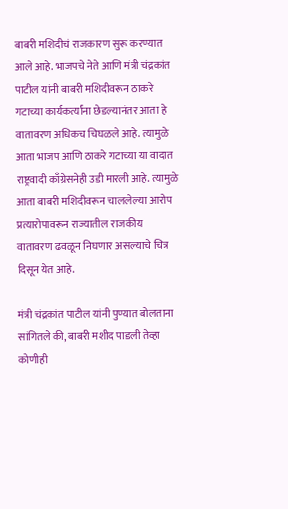बाबरी मशिदीचं राजकारण सुरू करण्यात आले आहे. भाजपचे नेते आणि मंत्री चंद्रकांत पाटील यांनी बाबरी मशिदीवरून ठाकरे गटाच्या कार्यकर्त्यांना छेडल्यानंतर आता हे वातावरण अधिकच चिघळले आहे. त्यामुळे आता भाजप आणि ठाकरे गटाच्या या वादात राष्ट्रवादी काँग्रेसनेही उडी मारली आहे. त्यामुळे आता बाबरी मशिदीवरून चाललेल्या आरोप प्रत्यारोपावरून राज्यातील राजकीय वातावरण ढवळून निघणार असल्याचे चित्र दिसून येत आहे.

मंत्री चंद्रकांत पाटील यांनी पुण्यात बोलताना सांगितले की, बाबरी मशीद पाडली तेव्हा कोणीही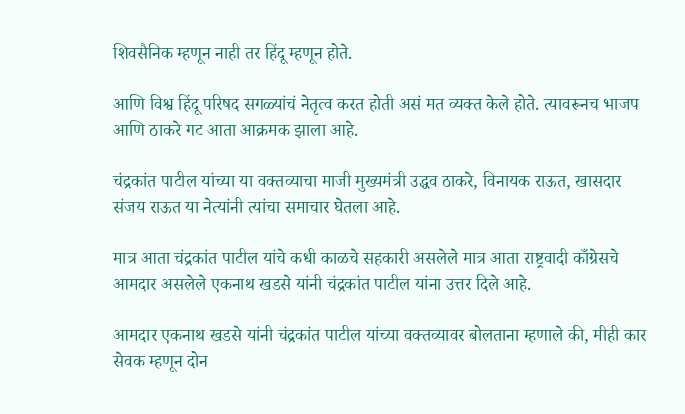शिवसैनिक म्हणून नाही तर हिंदू म्हणून होते.

आणि विश्व हिंदू परिषद सगळ्यांचं नेतृत्व करत होती असं मत व्यक्त केले होते. त्यावरूनच भाजप आणि ठाकरे गट आता आक्रमक झाला आहे.

चंद्रकांत पाटील यांच्या या वक्तव्याचा माजी मुख्यमंत्री उद्धव ठाकरे, विनायक राऊत, खासदार संजय राऊत या नेत्यांनी त्यांचा समाचार घेतला आहे.

मात्र आता चंद्रकांत पाटील यांचे कधी काळचे सहकारी असलेले मात्र आता राष्ट्रवादी काँग्रेसचे आमदार असलेले एकनाथ खडसे यांनी चंद्रकांत पाटील यांना उत्तर दिले आहे.

आमदार एकनाथ खडसे यांनी चंद्रकांत पाटील यांच्या वक्तव्यावर बोलताना म्हणाले की, मीही कार सेवक म्हणून दोन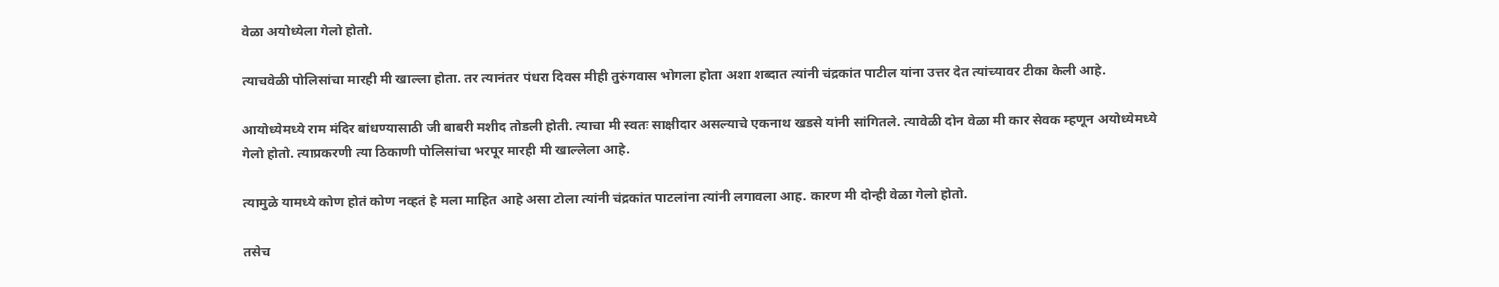वेळा अयोध्येला गेलो होतो.

त्याचवेळी पोलिसांचा मारही मी खाल्ला होता. तर त्यानंतर पंधरा दिवस मीही तुरुंगवास भोगला होता अशा शब्दात त्यांनी चंद्रकांत पाटील यांना उत्तर देत त्यांच्यावर टीका केली आहे.

आयोध्येमध्ये राम मंदिर बांधण्यासाठी जी बाबरी मशीद तोडली होती. त्याचा मी स्वतः साक्षीदार असल्याचे एकनाथ खडसे यांनी सांगितले. त्यावेळी दोन वेळा मी कार सेवक म्हणून अयोध्येमध्ये गेलो होतो. त्याप्रकरणी त्या ठिकाणी पोलिसांचा भरपूर मारही मी खाल्लेला आहे.

त्यामुळे यामध्ये कोण होतं कोण नव्हतं हे मला माहित आहे असा टोला त्यांनी चंद्रकांत पाटलांना त्यांनी लगावला आह. कारण मी दोन्ही वेळा गेलो होतो.

तसेच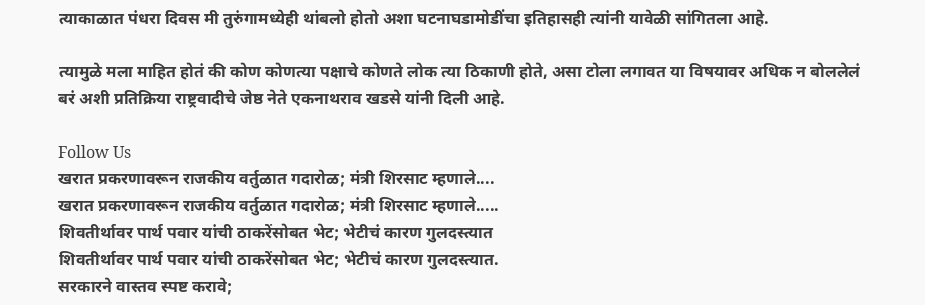त्याकाळात पंधरा दिवस मी तुरुंगामध्येही थांबलो होतो अशा घटनाघडामोडींचा इतिहासही त्यांनी यावेळी सांगितला आहे.

त्यामुळे मला माहित होतं की कोण कोणत्या पक्षाचे कोणते लोक त्या ठिकाणी होते, असा टोला लगावत या विषयावर अधिक न बोललेलं बरं अशी प्रतिक्रिया राष्ट्रवादीचे जेष्ठ नेते एकनाथराव खडसे यांनी दिली आहे.

Follow Us
खरात प्रकरणावरून राजकीय वर्तुळात गदारोळ; मंत्री शिरसाट म्हणाले....
खरात प्रकरणावरून राजकीय वर्तुळात गदारोळ; मंत्री शिरसाट म्हणाले.....
शिवतीर्थावर पार्थ पवार यांची ठाकरेंसोबत भेट; भेटीचं कारण गुलदस्त्यात
शिवतीर्थावर पार्थ पवार यांची ठाकरेंसोबत भेट; भेटीचं कारण गुलदस्त्यात.
सरकारने वास्तव स्पष्ट करावे;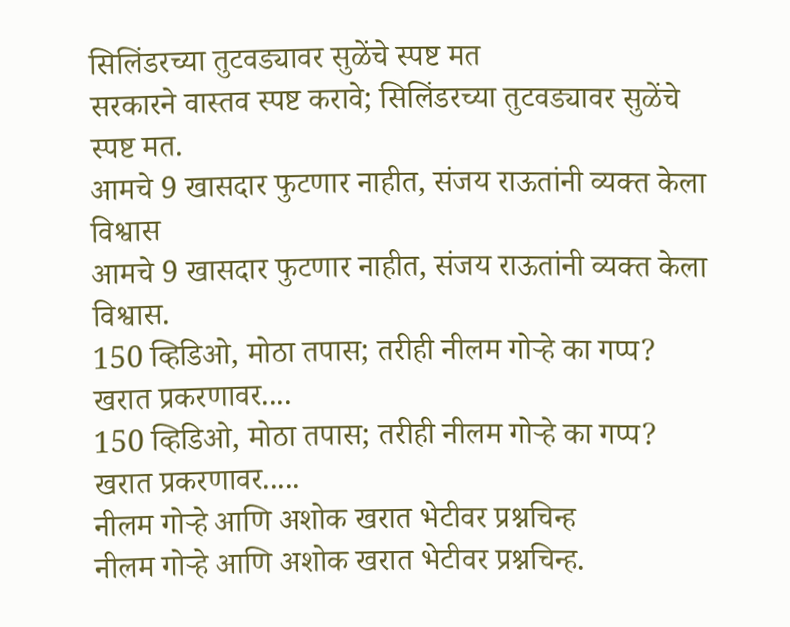सिलिंडरच्या तुटवड्यावर सुळेंचे स्पष्ट मत
सरकारने वास्तव स्पष्ट करावे; सिलिंडरच्या तुटवड्यावर सुळेंचे स्पष्ट मत.
आमचे 9 खासदार फुटणार नाहीत, संजय राऊतांनी व्यक्त केला विश्वास
आमचे 9 खासदार फुटणार नाहीत, संजय राऊतांनी व्यक्त केला विश्वास.
150 व्हिडिओ, मोठा तपास; तरीही नीलम गोऱ्हे का गप्प? खरात प्रकरणावर....
150 व्हिडिओ, मोठा तपास; तरीही नीलम गोऱ्हे का गप्प? खरात प्रकरणावर.....
नीलम गोऱ्हे आणि अशोक खरात भेटीवर प्रश्नचिन्ह
नीलम गोऱ्हे आणि अशोक खरात भेटीवर प्रश्नचिन्ह.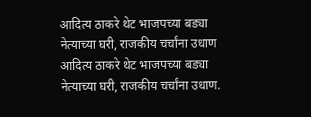आदित्य ठाकरे थेट भाजपच्या बड्या नेत्याच्या घरी, राजकीय चर्चांना उधाण
आदित्य ठाकरे थेट भाजपच्या बड्या नेत्याच्या घरी, राजकीय चर्चांना उधाण.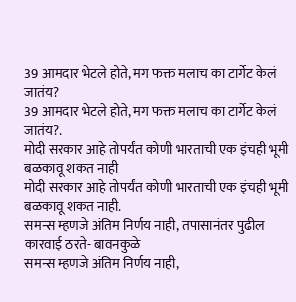39 आमदार भेटले होते, मग फक्त मलाच का टार्गेट केलं जातंय?
39 आमदार भेटले होते, मग फक्त मलाच का टार्गेट केलं जातंय?.
मोदी सरकार आहे तोपर्यंत कोणी भारताची एक इंचही भूमी बळकावू शकत नाही
मोदी सरकार आहे तोपर्यंत कोणी भारताची एक इंचही भूमी बळकावू शकत नाही.
समन्स म्हणजे अंतिम निर्णय नाही, तपासानंतर पुढील कारवाई ठरते- बावनकुळे
समन्स म्हणजे अंतिम निर्णय नाही,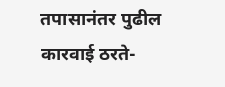तपासानंतर पुढील कारवाई ठरते-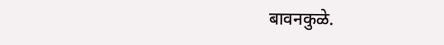बावनकुळे.